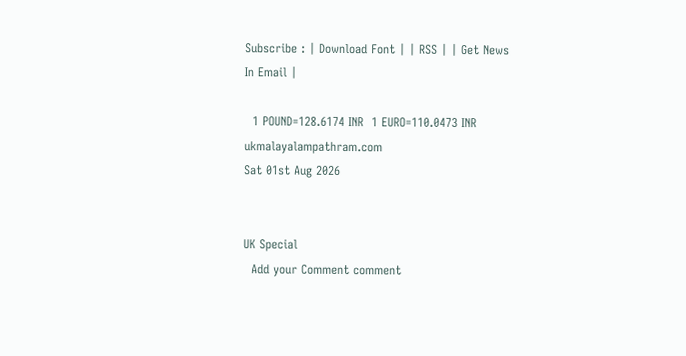Subscribe : | Download Font | | RSS | | Get News In Email |

  1 POUND=128.6174 INR  1 EURO=110.0473 INR
ukmalayalampathram.com
Sat 01st Aug 2026


UK Special
  Add your Comment comment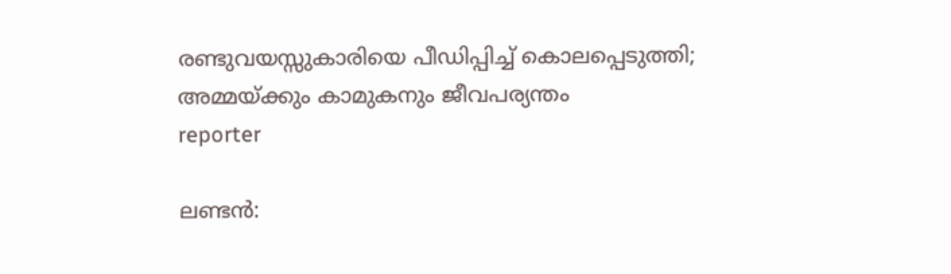രണ്ടുവയസ്സുകാരിയെ പീഡിപ്പിച്ച് കൊലപ്പെടുത്തി; അമ്മയ്ക്കും കാമുകനും ജീവപര്യന്തം
reporter

ലണ്ടന്‍: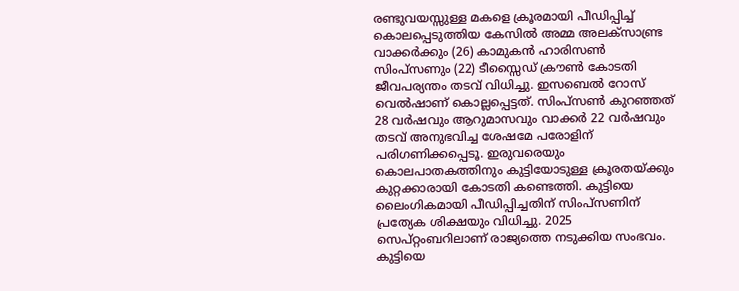രണ്ടുവയസ്സുള്ള മകളെ ക്രൂരമായി പീഡിപ്പിച്ച് കൊലപ്പെടുത്തിയ കേസില്‍ അമ്മ അലക്‌സാണ്ട്ര വാക്കര്‍ക്കും (26) കാമുകന്‍ ഹാരിസണ്‍ സിംപ്‌സണും (22) ടീസ്സൈഡ് ക്രൗണ്‍ കോടതി ജീവപര്യന്തം തടവ് വിധിച്ചു. ഇസബെല്‍ റോസ് വെല്‍ഷാണ് കൊല്ലപ്പെട്ടത്. സിംപ്‌സണ്‍ കുറഞ്ഞത് 28 വര്‍ഷവും ആറുമാസവും വാക്കര്‍ 22 വര്‍ഷവും തടവ് അനുഭവിച്ച ശേഷമേ പരോളിന് പരിഗണിക്കപ്പെടൂ. ഇരുവരെയും കൊലപാതകത്തിനും കുട്ടിയോടുള്ള ക്രൂരതയ്ക്കും കുറ്റക്കാരായി കോടതി കണ്ടെത്തി. കുട്ടിയെ ലൈംഗികമായി പീഡിപ്പിച്ചതിന് സിംപ്‌സണിന് പ്രത്യേക ശിക്ഷയും വിധിച്ചു. 2025 സെപ്റ്റംബറിലാണ് രാജ്യത്തെ നടുക്കിയ സംഭവം. കുട്ടിയെ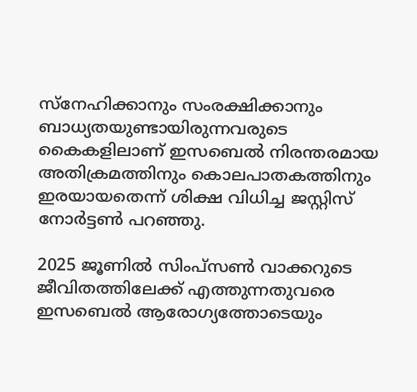സ്‌നേഹിക്കാനും സംരക്ഷിക്കാനും ബാധ്യതയുണ്ടായിരുന്നവരുടെ കൈകളിലാണ് ഇസബെല്‍ നിരന്തരമായ അതിക്രമത്തിനും കൊലപാതകത്തിനും ഇരയായതെന്ന് ശിക്ഷ വിധിച്ച ജസ്റ്റിസ് നോര്‍ട്ടണ്‍ പറഞ്ഞു.

2025 ജൂണില്‍ സിംപ്‌സണ്‍ വാക്കറുടെ ജീവിതത്തിലേക്ക് എത്തുന്നതുവരെ ഇസബെല്‍ ആരോഗ്യത്തോടെയും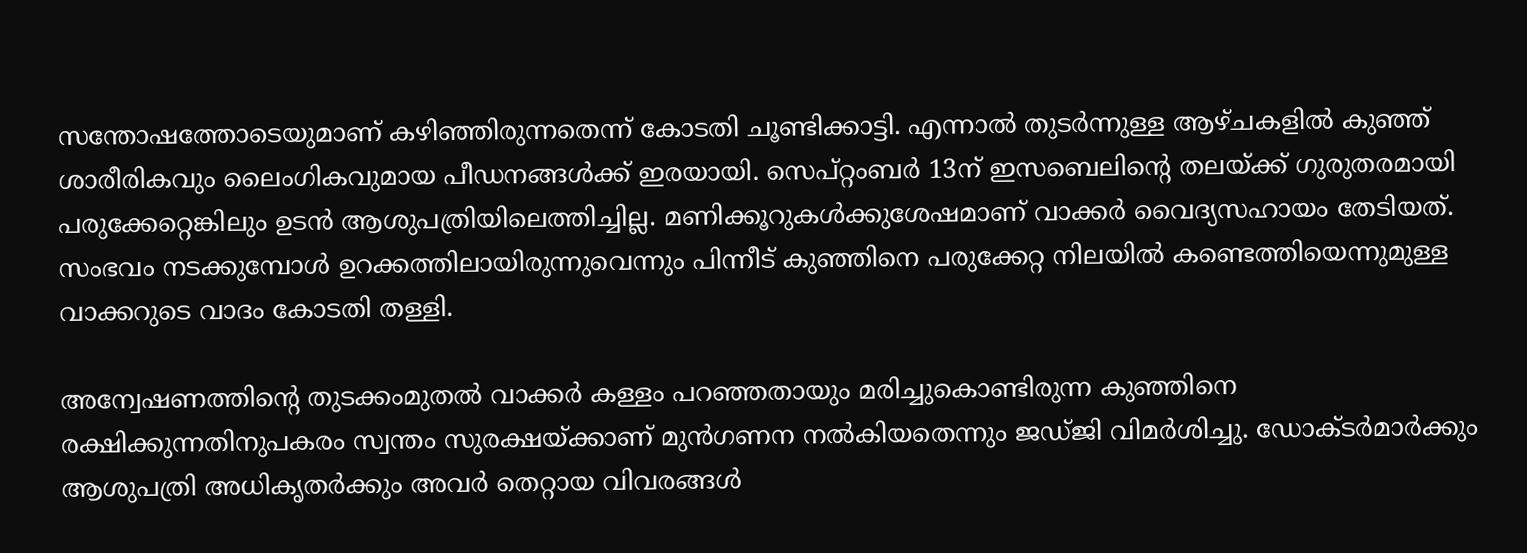സന്തോഷത്തോടെയുമാണ് കഴിഞ്ഞിരുന്നതെന്ന് കോടതി ചൂണ്ടിക്കാട്ടി. എന്നാല്‍ തുടര്‍ന്നുള്ള ആഴ്ചകളില്‍ കുഞ്ഞ് ശാരീരികവും ലൈംഗികവുമായ പീഡനങ്ങള്‍ക്ക് ഇരയായി. സെപ്റ്റംബര്‍ 13ന് ഇസബെലിന്റെ തലയ്ക്ക് ഗുരുതരമായി പരുക്കേറ്റെങ്കിലും ഉടന്‍ ആശുപത്രിയിലെത്തിച്ചില്ല. മണിക്കൂറുകള്‍ക്കുശേഷമാണ് വാക്കര്‍ വൈദ്യസഹായം തേടിയത്. സംഭവം നടക്കുമ്പോള്‍ ഉറക്കത്തിലായിരുന്നുവെന്നും പിന്നീട് കുഞ്ഞിനെ പരുക്കേറ്റ നിലയില്‍ കണ്ടെത്തിയെന്നുമുള്ള വാക്കറുടെ വാദം കോടതി തള്ളി.

അന്വേഷണത്തിന്റെ തുടക്കംമുതല്‍ വാക്കര്‍ കള്ളം പറഞ്ഞതായും മരിച്ചുകൊണ്ടിരുന്ന കുഞ്ഞിനെ രക്ഷിക്കുന്നതിനുപകരം സ്വന്തം സുരക്ഷയ്ക്കാണ് മുന്‍ഗണന നല്‍കിയതെന്നും ജഡ്ജി വിമര്‍ശിച്ചു. ഡോക്ടര്‍മാര്‍ക്കും ആശുപത്രി അധികൃതര്‍ക്കും അവര്‍ തെറ്റായ വിവരങ്ങള്‍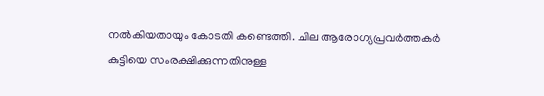നല്‍കിയതായും കോടതി കണ്ടെത്തി. ചില ആരോഗ്യപ്രവര്‍ത്തകര്‍ കുട്ടിയെ സംരക്ഷിക്കുന്നതിനുള്ള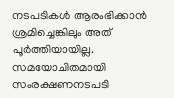നടപടികള്‍ ആരംഭിക്കാന്‍ ശ്രമിച്ചെങ്കിലും അത് പൂര്‍ത്തിയായില്ല. സമയോചിതമായി സംരക്ഷണനടപടി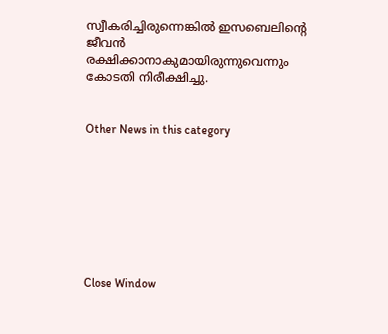സ്വീകരിച്ചിരുന്നെങ്കില്‍ ഇസബെലിന്റെ ജീവന്‍ രക്ഷിക്കാനാകുമായിരുന്നുവെന്നും കോടതി നിരീക്ഷിച്ചു.


Other News in this category








Close Window